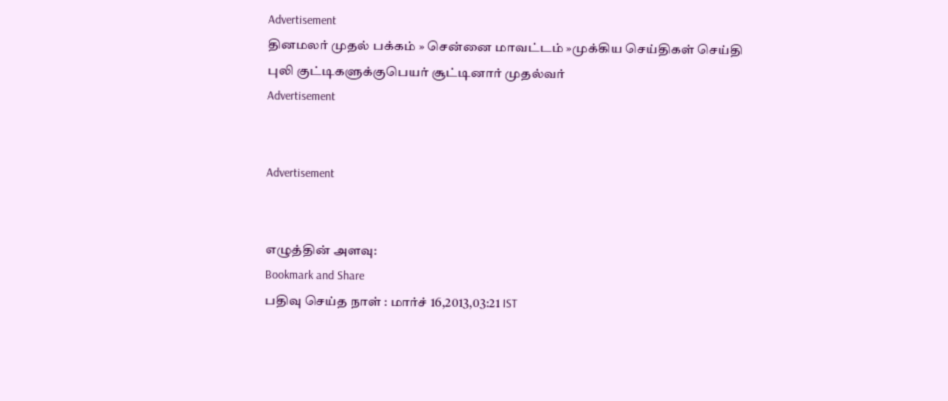Advertisement
தினமலர் முதல் பக்கம் » சென்னை மாவட்டம் »முக்கிய செய்திகள் செய்தி
புலி குட்டிகளுக்குபெயர் சூட்டினார் முதல்வர்
Advertisement


Advertisement


எழுத்தின் அளவு:
Bookmark and Share
பதிவு செய்த நாள் : மார்ச் 16,2013,03:21 IST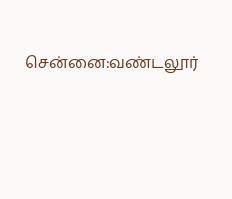சென்னை:வண்டலூர்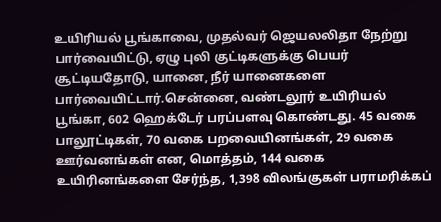உயிரியல் பூங்காவை, முதல்வர் ஜெயலலிதா நேற்று பார்வையிட்டு, ஏழு புலி குட்டிகளுக்கு பெயர் சூட்டியதோடு, யானை, நீர் யானைகளை பார்வையிட்டார்.சென்னை, வண்டலூர் உயிரியல் பூங்கா, 602 ஹெக்டேர் பரப்பளவு கொண்டது. 45 வகை பாலூட்டிகள், 70 வகை பறவையினங்கள், 29 வகை ஊர்வனங்கள் என, மொத்தம், 144 வகை உயிரினங்களை சேர்ந்த, 1,398 விலங்குகள் பராமரிக்கப்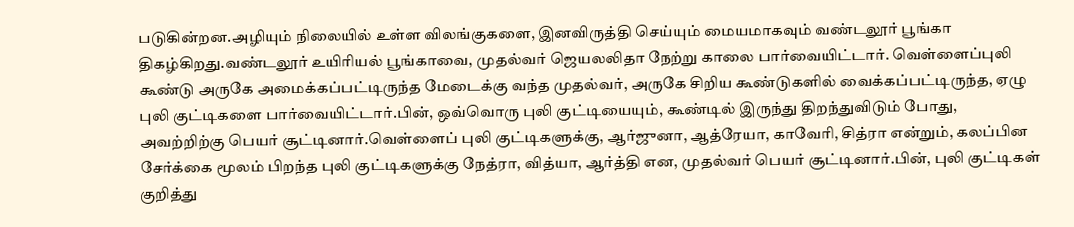படுகின்றன.அழியும் நிலையில் உள்ள விலங்குகளை, இனவிருத்தி செய்யும் மையமாகவும் வண்டலூர் பூங்கா திகழ்கிறது.வண்டலூர் உயிரியல் பூங்காவை, முதல்வர் ஜெயலலிதா நேற்று காலை பார்வையிட்டார். வெள்ளைப்புலி கூண்டு அருகே அமைக்கப்பட்டிருந்த மேடைக்கு வந்த முதல்வர், அருகே சிறிய கூண்டுகளில் வைக்கப்பட்டிருந்த, ஏழு புலி குட்டிகளை பார்வையிட்டார்.பின், ஒவ்வொரு புலி குட்டியையும், கூண்டில் இருந்து திறந்துவிடும் போது, அவற்றிற்கு பெயர் சூட்டினார்.வெள்ளைப் புலி குட்டிகளுக்கு, ஆர்ஜுனா, ஆத்ரேயா, காவேரி, சித்ரா என்றும், கலப்பின சேர்க்கை மூலம் பிறந்த புலி குட்டிகளுக்கு நேத்ரா, வித்யா, ஆர்த்தி என, முதல்வர் பெயர் சூட்டினார்.பின், புலி குட்டிகள் குறித்து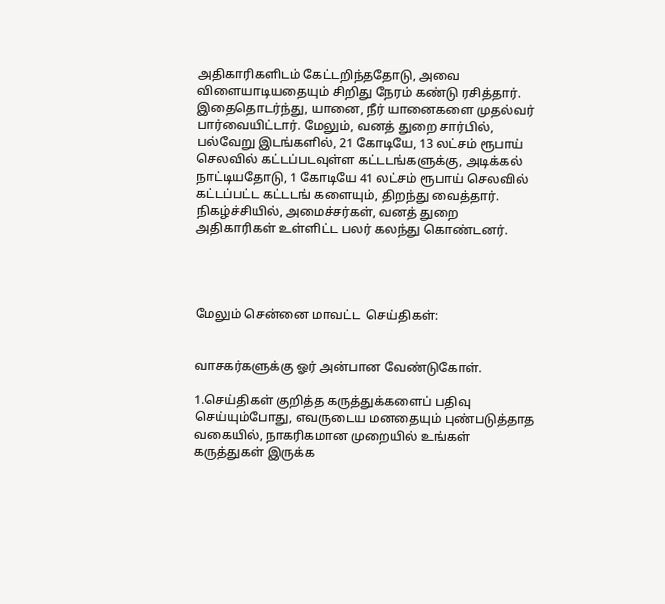அதிகாரிகளிடம் கேட்டறிந்ததோடு, அவை விளையாடியதையும் சிறிது நேரம் கண்டு ரசித்தார். இதைதொடர்ந்து, யானை, நீர் யானைகளை முதல்வர் பார்வையிட்டார். மேலும், வனத் துறை சார்பில், பல்வேறு இடங்களில், 21 கோடியே, 13 லட்சம் ரூபாய் செலவில் கட்டப்படவுள்ள கட்டடங்களுக்கு, அடிக்கல் நாட்டியதோடு, 1 கோடியே 41 லட்சம் ரூபாய் செலவில் கட்டப்பட்ட கட்டடங் களையும், திறந்து வைத்தார். நிகழ்ச்சியில், அமைச்சர்கள், வனத் துறை அதிகாரிகள் உள்ளிட்ட பலர் கலந்து கொண்டனர்.




மேலும் சென்னை மாவட்ட  செய்திகள்:


வாசகர்களுக்கு ஓர் அன்பான வேண்டுகோள்.

1.செய்திகள் குறித்த கருத்துக்களைப் பதிவு செய்யும்போது, எவருடைய மனதையும் புண்படுத்தாத வகையில், நாகரிகமான முறையில் உங்கள் கருத்துகள் இருக்க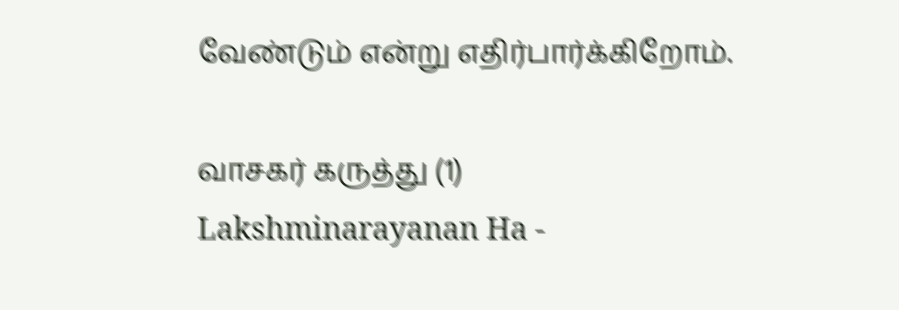வேண்டும் என்று எதிர்பார்க்கிறோம்.

வாசகர் கருத்து (1)
Lakshminarayanan Ha -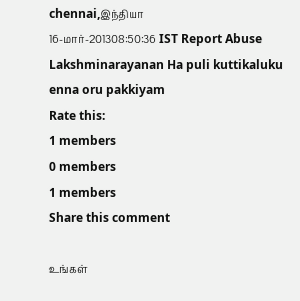chennai,இந்தியா
16-மார்-201308:50:36 IST Report Abuse
Lakshminarayanan Ha puli kuttikaluku enna oru pakkiyam
Rate this:
1 members
0 members
1 members
Share this comment

உங்கள்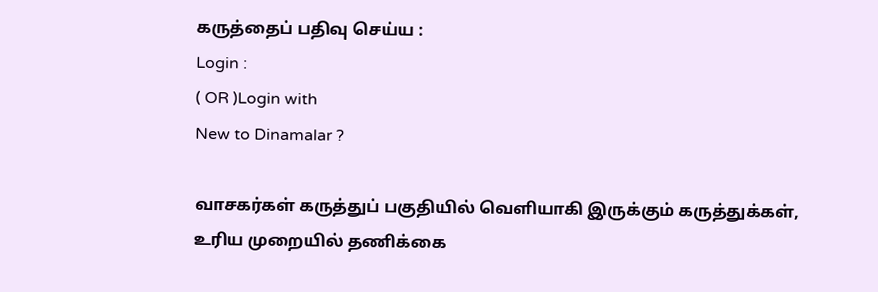கருத்தைப் பதிவு செய்ய :
Login :
( OR )Login with
New to Dinamalar ?

வாசகர்கள் கருத்துப் பகுதியில் வெளியாகி இருக்கும் கருத்துக்கள், உரிய முறையில் தணிக்கை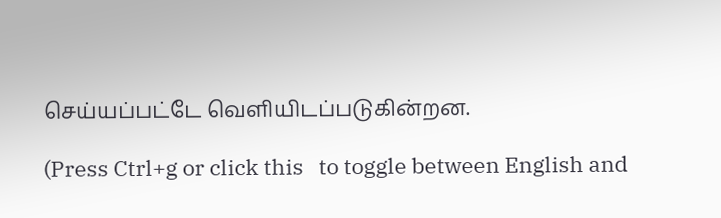செய்யப்பட்டே வெளியி‌டப்படுகின்றன.

(Press Ctrl+g or click this   to toggle between English and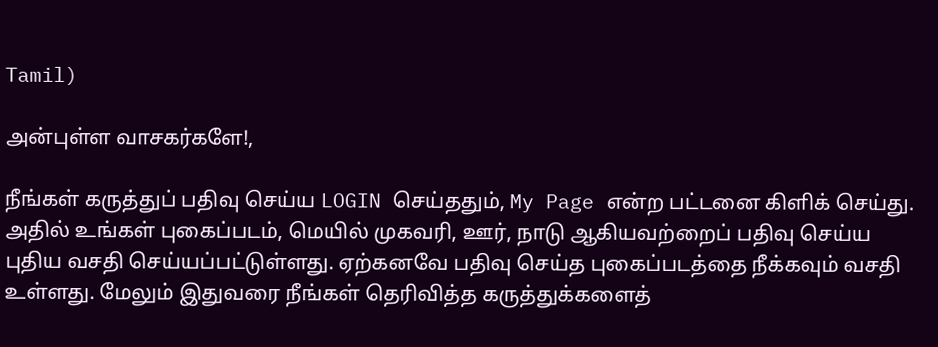Tamil)

அன்புள்ள வாசகர்களே!,

நீங்கள் கருத்துப் பதிவு செய்ய LOGIN செய்ததும், My Page என்ற பட்டனை கிளிக் செய்து. அதில் உங்கள் புகைப்படம், மெயில் முகவரி, ஊர், நாடு ஆகியவற்றைப் பதிவு செய்ய புதிய வசதி செய்யப்பட்டுள்ளது. ஏற்கனவே பதிவு செய்த புகைப்படத்தை நீக்கவும் வசதி உள்ளது. மேலும் இதுவரை நீங்கள் தெரிவித்த கருத்துக்களைத்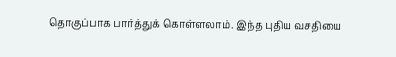தொகுப்பாக பார்த்துக் கொள்ளலாம். இந்த புதிய வசதியை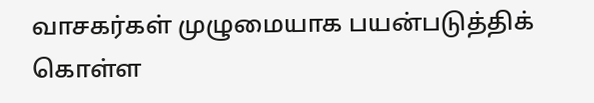வாசகர்கள் முழுமையாக பயன்படுத்திக் கொள்ள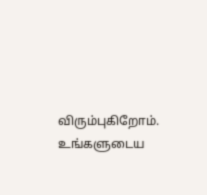விரும்புகிறோம். உங்களுடைய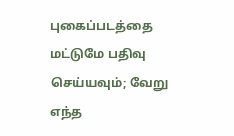புகைப்படத்தை மட்டுமே பதிவு செய்யவும்; வேறு எந்த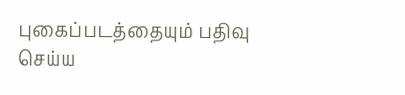புகைப்படத்தையும் பதிவு செய்ய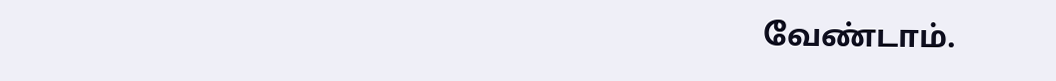வேண்டாம்.